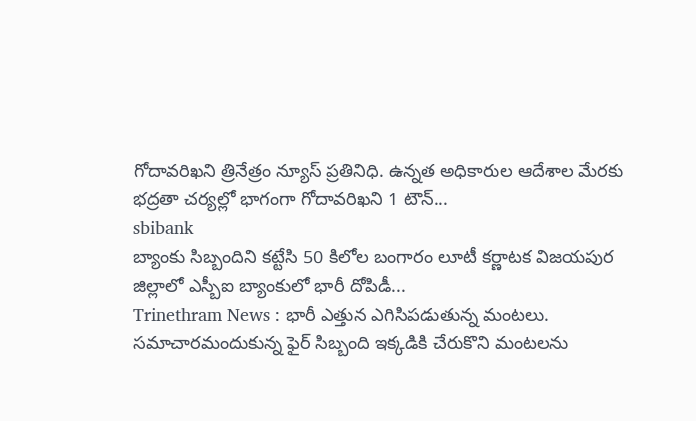గోదావరిఖని త్రినేత్రం న్యూస్ ప్రతినిధి. ఉన్నత అధికారుల ఆదేశాల మేరకు భద్రతా చర్యల్లో భాగంగా గోదావరిఖని 1 టౌన్...
sbibank
బ్యాంకు సిబ్బందిని కట్టేసి 50 కిలోల బంగారం లూటీ కర్ణాటక విజయపుర జిల్లాలో ఎస్బీఐ బ్యాంకులో భారీ దోపిడీ...
Trinethram News : భారీ ఎత్తున ఎగిసిపడుతున్న మంటలు. సమాచారమందుకున్న ఫైర్ సిబ్బంది ఇక్కడికి చేరుకొని మంటలను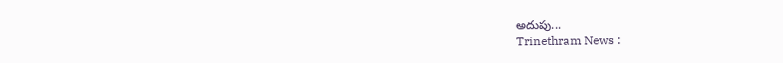అదుపు...
Trinethram News :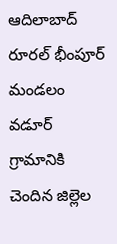ఆదిలాబాద్ రూరల్ భీంపూర్ మండలం వడూర్ గ్రామానికి చెందిన జిల్లెల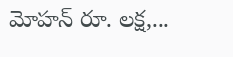మోహన్ రూ. లక్ష,...